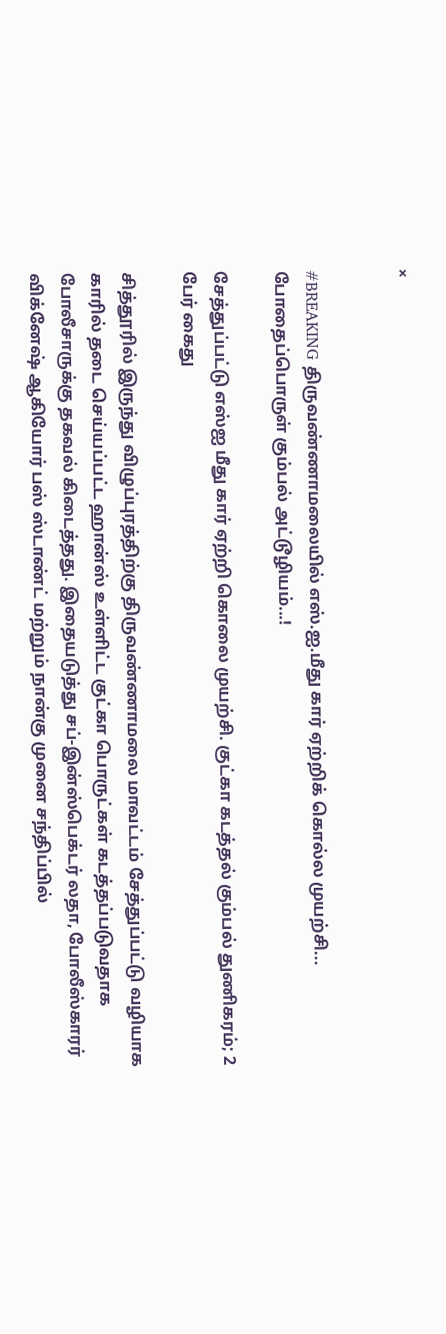×


#BREAKING திருவண்ணாமலையில் எஸ்.ஐ.மீது கார் ஏற்றிக் கொல்ல முயற்சி... போதைப்பொருள் கும்பல் அட்டூழியம்...!

சேத்துப்பட்டு எஸ்ஐ மீது கார் ஏற்றி கொலை முயற்சி. குட்கா கடத்தல் கும்பல் துணிகரம்; 2 பேர் கைது

சித்தூரில் இருந்து விழுப்புரத்திற்கு திருவண்ணாமலை மாவட்டம் சேத்துப்பட்டு வழியாக காரில் தடை செய்யப்பட்ட ஹான்ஸ் உள்ளிட்ட குட்கா பொருட்கள் கடத்தப்படுவதாக போலீசாருக்கு தகவல் கிடைத்தது. இதையடுத்து சப்-இன்ஸ்பெக்டர் லதா, போலீஸ்காரர் விக்னேஷ் ஆகியோர் பஸ் ஸ்டாண்ட் மற்றும் நான்கு முனை சந்திப்பில்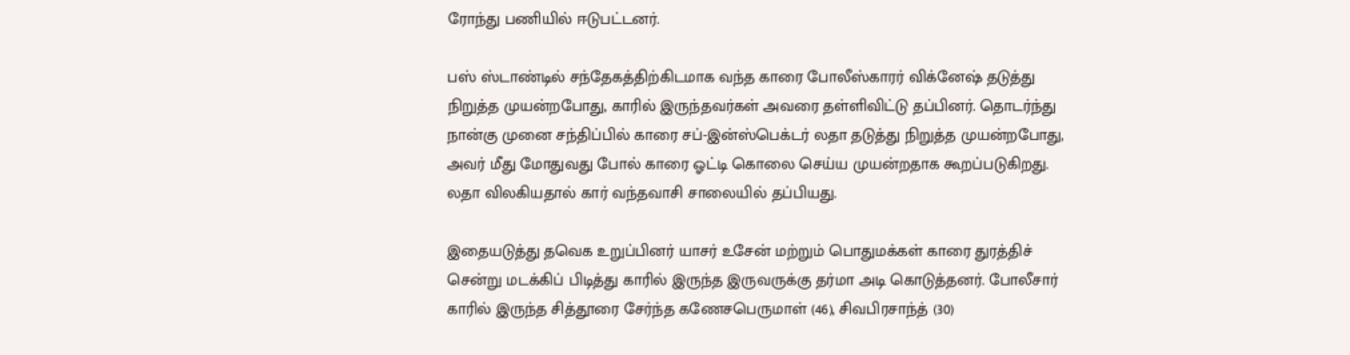ரோந்து பணியில் ஈடுபட்டனர்.

பஸ் ஸ்டாண்டில் சந்தேகத்திற்கிடமாக வந்த காரை போலீஸ்காரர் விக்னேஷ் தடுத்து நிறுத்த முயன்றபோது, காரில் இருந்தவர்கள் அவரை தள்ளிவிட்டு தப்பினர். தொடர்ந்து நான்கு முனை சந்திப்பில் காரை சப்-இன்ஸ்பெக்டர் லதா தடுத்து நிறுத்த முயன்றபோது, அவர் மீது மோதுவது போல் காரை ஓட்டி கொலை செய்ய முயன்றதாக கூறப்படுகிறது. லதா விலகியதால் கார் வந்தவாசி சாலையில் தப்பியது.

இதையடுத்து தவெக உறுப்பினர் யாசர் உசேன் மற்றும் பொதுமக்கள் காரை துரத்திச் சென்று மடக்கிப் பிடித்து காரில் இருந்த இருவருக்கு தர்மா அடி கொடுத்தனர். போலீசார் காரில் இருந்த சித்தூரை சேர்ந்த கணேசபெருமாள் (46), சிவபிரசாந்த் (30)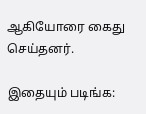ஆகியோரை கைது செய்தனர்.

இதையும் படிங்க: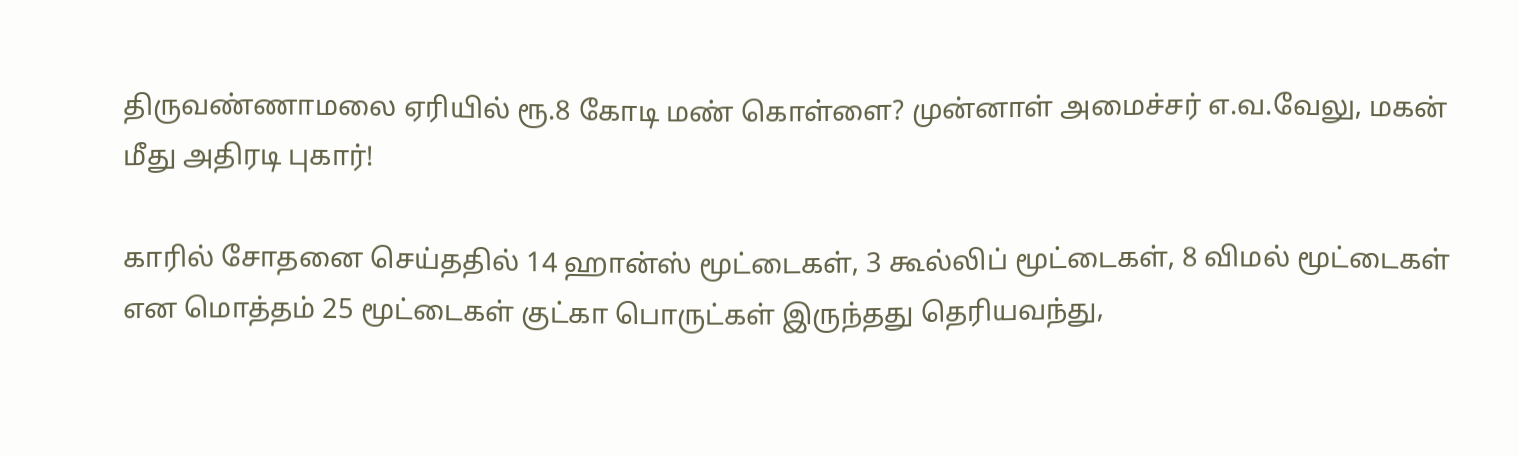திருவண்ணாமலை ஏரியில் ரூ.8 கோடி மண் கொள்ளை? முன்னாள் அமைச்சர் எ.வ.வேலு, மகன் மீது அதிரடி புகார்!

காரில் சோதனை செய்ததில் 14 ஹான்ஸ் மூட்டைகள், 3 கூல்லிப் மூட்டைகள், 8 விமல் மூட்டைகள் என மொத்தம் 25 மூட்டைகள் குட்கா பொருட்கள் இருந்தது தெரியவந்து,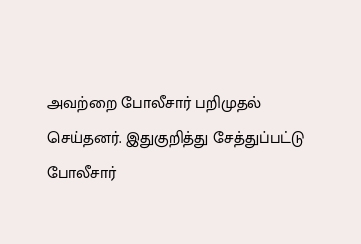அவற்றை போலீசார் பறிமுதல் செய்தனர். இதுகுறித்து சேத்துப்பட்டு போலீசார்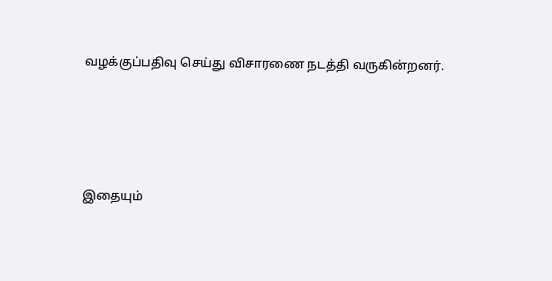வழக்குப்பதிவு செய்து விசாரணை நடத்தி வருகின்றனர்.




இதையும்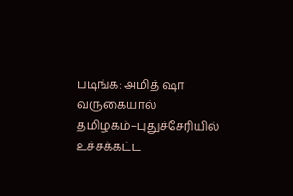படிங்க: அமித் ஷா வருகையால் தமிழகம்–புதுச்சேரியில் உச்சக்கட்ட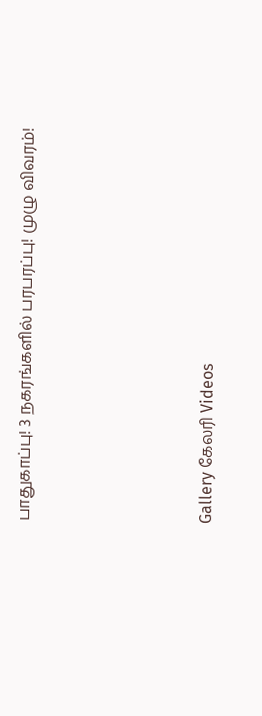பாதுகாப்பு! 3 நகரங்களில் பரபரப்பு! முழு விவரம்!




Gallery கேலரி Videos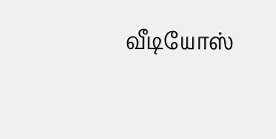வீடியோஸ்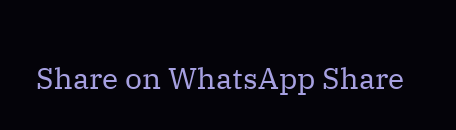Share on WhatsApp Share